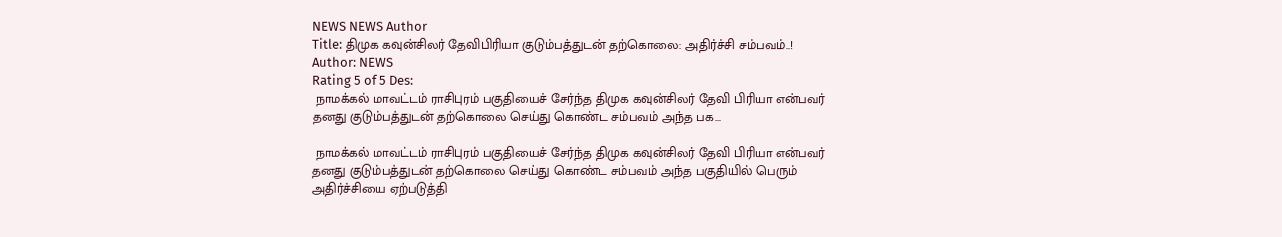NEWS NEWS Author
Title: திமுக கவுன்சிலர் தேவிபிரியா குடும்பத்துடன் தற்கொலை: அதிர்ச்சி சம்பவம்..!
Author: NEWS
Rating 5 of 5 Des:
 நாமக்கல் மாவட்டம் ராசிபுரம் பகுதியைச் சேர்ந்த திமுக கவுன்சிலர் தேவி பிரியா என்பவர் தனது குடும்பத்துடன் தற்கொலை செய்து கொண்ட சம்பவம் அந்த பக...

 நாமக்கல் மாவட்டம் ராசிபுரம் பகுதியைச் சேர்ந்த திமுக கவுன்சிலர் தேவி பிரியா என்பவர் தனது குடும்பத்துடன் தற்கொலை செய்து கொண்ட சம்பவம் அந்த பகுதியில் பெரும் அதிர்ச்சியை ஏற்படுத்தி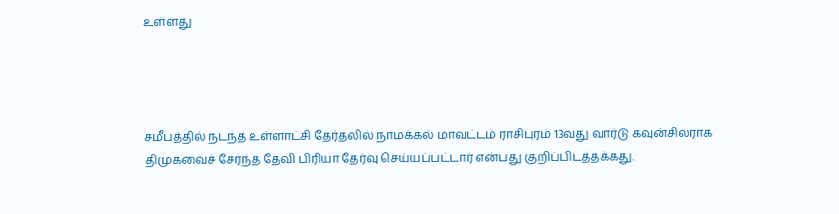உள்ளது




சமீபத்தில் நடந்த உள்ளாட்சி தேர்தலில் நாமக்கல் மாவட்டம் ராசிபுரம் 13வது வார்டு கவுன்சிலராக திமுகவைச் சேர்ந்த தேவி பிரியா தேர்வு செய்யப்பட்டார் என்பது குறிப்பிடத்தக்கது.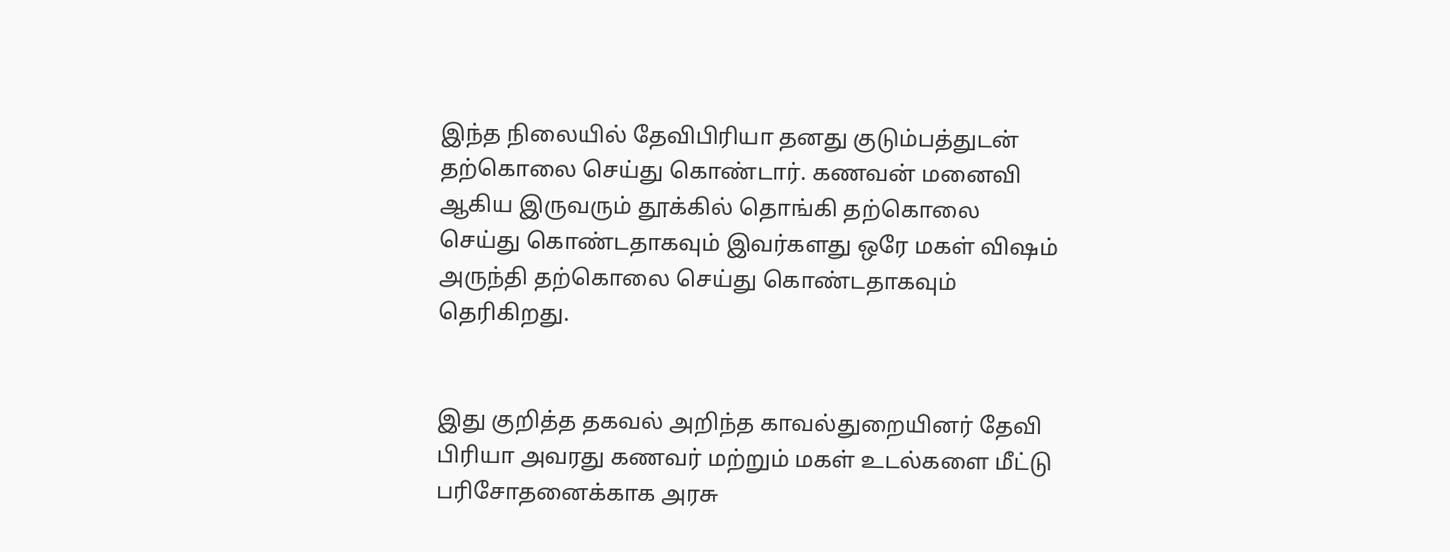இந்த நிலையில் தேவிபிரியா தனது குடும்பத்துடன் தற்கொலை செய்து கொண்டார். கணவன் மனைவி ஆகிய இருவரும் தூக்கில் தொங்கி தற்கொலை செய்து கொண்டதாகவும் இவர்களது ஒரே மகள் விஷம் அருந்தி தற்கொலை செய்து கொண்டதாகவும் தெரிகிறது.


இது குறித்த தகவல் அறிந்த காவல்துறையினர் தேவி பிரியா அவரது கணவர் மற்றும் மகள் உடல்களை மீட்டு பரிசோதனைக்காக அரசு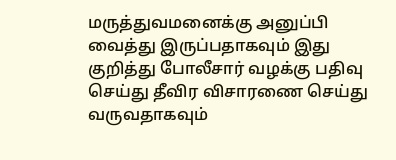மருத்துவமனைக்கு அனுப்பி வைத்து இருப்பதாகவும் இது குறித்து போலீசார் வழக்கு பதிவு செய்து தீவிர விசாரணை செய்து வருவதாகவும்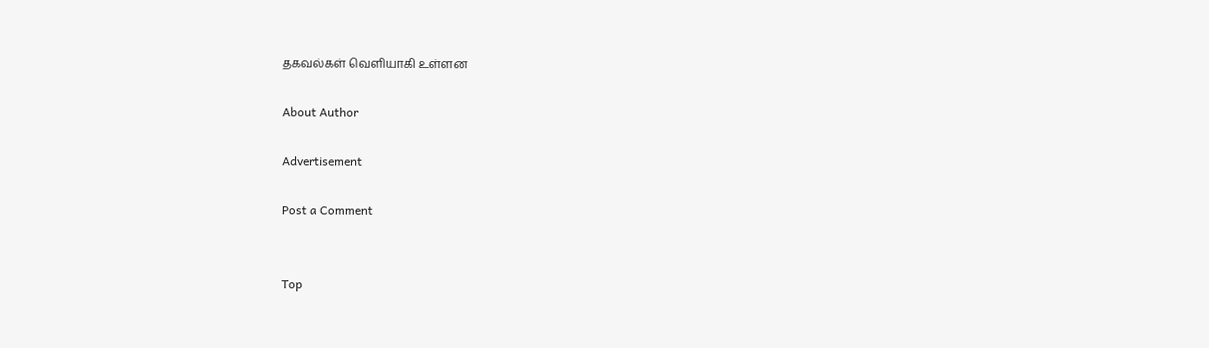தகவல்கள் வெளியாகி உள்ளன

About Author

Advertisement

Post a Comment


Top